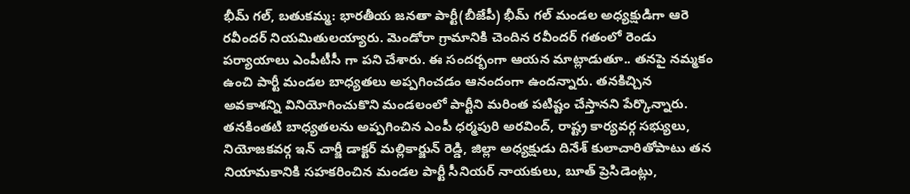భీమ్ గల్, బతుకమ్మ: భారతీయ జనతా పార్టీ(బీజేపీ) భీమ్ గల్ మండల అధ్యక్షుడిగా ఆరె రవీందర్ నియమితులయ్యారు. మెండోరా గ్రామానికి చెందిన రవీందర్ గతంలో రెండు పర్యాయాలు ఎంపీటీసీ గా పని చేశారు. ఈ సందర్భంగా ఆయన మాట్లాడుతూ.. తనపై నమ్మకం ఉంచి పార్టీ మండల బాధ్యతలు అప్పగించడం ఆనందంగా ఉందన్నారు. తనకిచ్చిన అవకాశన్ని వినియోగించుకొని మండలంలో పార్టీని మరింత పటిష్టం చేస్తానని పేర్కొన్నారు. తనకింతటి బాధ్యతలను అప్పగించిన ఎంపీ ధర్మపురి అరవింద్, రాష్ట్ర కార్యవర్గ సభ్యులు, నియోజకవర్గ ఇన్ చార్జీ డాక్టర్ మల్లికార్జున్ రెడ్డి, జిల్లా అధ్యక్షుడు దినేశ్ కులాచారితోపాటు తన నియామకానికి సహకరించిన మండల పార్టీ సీనియర్ నాయకులు, బూత్ ప్రెసిడెంట్లు,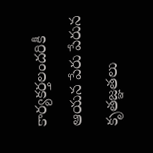కార్యకర్తలందరికీ ఆయన పేరు పేరున కృతజ్ఞతలు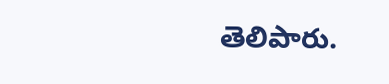తెలిపారు.